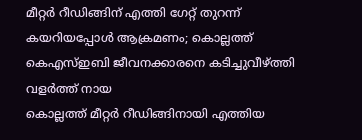മീറ്റർ റീഡിങ്ങിന് എത്തി ഗേറ്റ് തുറന്ന് കയറിയപ്പോൾ ആക്രമണം; കൊല്ലത്ത് കെഎസ്ഇബി ജീവനക്കാരനെ കടിച്ചുവീഴ്ത്തി വളർത്ത് നായ
കൊല്ലത്ത് മീറ്റർ റീഡിങ്ങിനായി എത്തിയ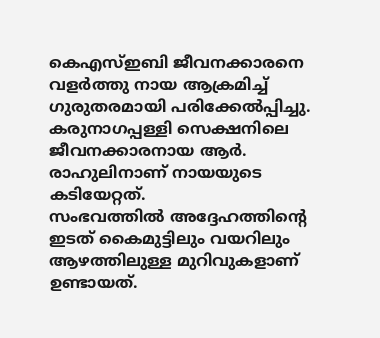കെഎസ്ഇബി ജീവനക്കാരനെ വളർത്തു നായ ആക്രമിച്ച് ഗുരുതരമായി പരിക്കേൽപ്പിച്ചു. കരുനാഗപ്പള്ളി സെക്ഷനിലെ ജീവനക്കാരനായ ആർ. രാഹുലിനാണ് നായയുടെ കടിയേറ്റത്.
സംഭവത്തിൽ അദ്ദേഹത്തിന്റെ ഇടത് കൈമുട്ടിലും വയറിലും ആഴത്തിലുള്ള മുറിവുകളാണ് ഉണ്ടായത്.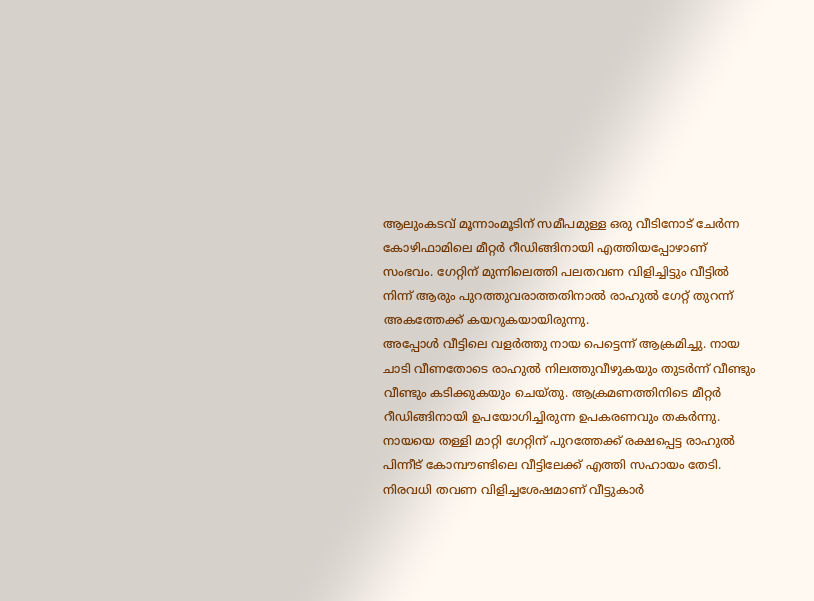ആലുംകടവ് മൂന്നാംമൂടിന് സമീപമുള്ള ഒരു വീടിനോട് ചേർന്ന കോഴിഫാമിലെ മീറ്റർ റീഡിങ്ങിനായി എത്തിയപ്പോഴാണ് സംഭവം. ഗേറ്റിന് മുന്നിലെത്തി പലതവണ വിളിച്ചിട്ടും വീട്ടിൽ നിന്ന് ആരും പുറത്തുവരാത്തതിനാൽ രാഹുൽ ഗേറ്റ് തുറന്ന് അകത്തേക്ക് കയറുകയായിരുന്നു.
അപ്പോൾ വീട്ടിലെ വളർത്തു നായ പെട്ടെന്ന് ആക്രമിച്ചു. നായ ചാടി വീണതോടെ രാഹുൽ നിലത്തുവീഴുകയും തുടർന്ന് വീണ്ടും വീണ്ടും കടിക്കുകയും ചെയ്തു. ആക്രമണത്തിനിടെ മീറ്റർ റീഡിങ്ങിനായി ഉപയോഗിച്ചിരുന്ന ഉപകരണവും തകർന്നു.
നായയെ തള്ളി മാറ്റി ഗേറ്റിന് പുറത്തേക്ക് രക്ഷപ്പെട്ട രാഹുൽ പിന്നീട് കോമ്പൗണ്ടിലെ വീട്ടിലേക്ക് എത്തി സഹായം തേടി. നിരവധി തവണ വിളിച്ചശേഷമാണ് വീട്ടുകാർ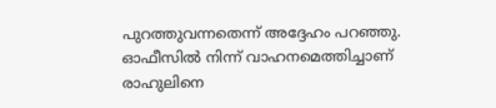പുറത്തുവന്നതെന്ന് അദ്ദേഹം പറഞ്ഞു.
ഓഫീസിൽ നിന്ന് വാഹനമെത്തിച്ചാണ് രാഹുലിനെ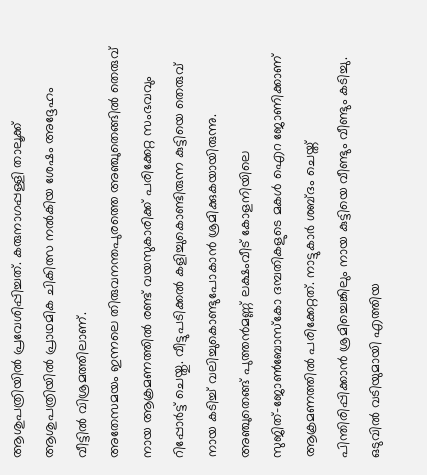ആശുപത്രിയിൽ പ്രവേശിപ്പിച്ചത്. കരുനാഗപ്പള്ളി താലൂക്ക് ആശുപത്രിയിൽ പ്രാഥമിക ചികിത്സ നൽകിയ ശേഷം അദ്ദേഹം വീട്ടിൽ വിശ്രമത്തിലാണ്.
അതേസമയം ഇന്നലെ തിരുവനന്തപുരത്തെ അഞ്ചുതെങ്ങിൽ തെരുവ് നായ ആക്രമണത്തിൽ രണ്ട് വയസുകാരിക്ക് പരിക്കേറ്റ സംഭവവും റിപ്പോർട്ട് ചെയ്തു. വീട്ടുപടിക്കൽ കളിച്ചുകൊണ്ടിരുന്ന കുട്ടിയെ തെരുവ് നായ കടിച്ച് വലിച്ചുകൊണ്ടുപോകാൻ ശ്രമിക്കുകയായിരുന്നു.
അഞ്ചുതെങ്ങ് പുത്തൻമണ്ണ് ലക്ഷംവീട് കോളനിയിലെ സുജിത്–ജോൺബോസ്കോ ദമ്പതികളുടെ മകൾ ഐറ ജോണിക്കാണ് ആക്രമണത്തിൽ പരിക്കേറ്റത്. നാട്ടുകാർ ശബ്ദം ചെയ്ത് പിന്തിരിപ്പിക്കാൻ ശ്രമിച്ചെങ്കിലും നായ കുട്ടിയെ വീണ്ടും വീണ്ടും കടിച്ചു.
ഒടുവിൽ വടിയുമായി എത്തിയ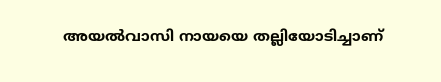അയൽവാസി നായയെ തല്ലിയോടിച്ചാണ്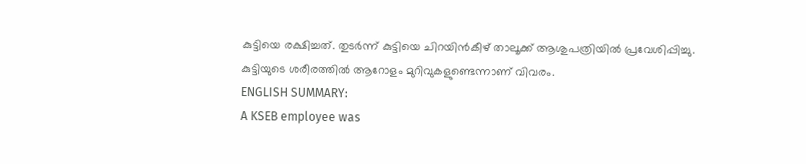കുട്ടിയെ രക്ഷിച്ചത്. തുടർന്ന് കുട്ടിയെ ചിറയിൻകീഴ് താലൂക്ക് ആശുപത്രിയിൽ പ്രവേശിപ്പിച്ചു. കുട്ടിയുടെ ശരീരത്തിൽ ആറോളം മുറിവുകളുണ്ടെന്നാണ് വിവരം.
ENGLISH SUMMARY:
A KSEB employee was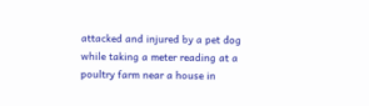attacked and injured by a pet dog while taking a meter reading at a poultry farm near a house in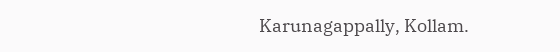Karunagappally, Kollam.